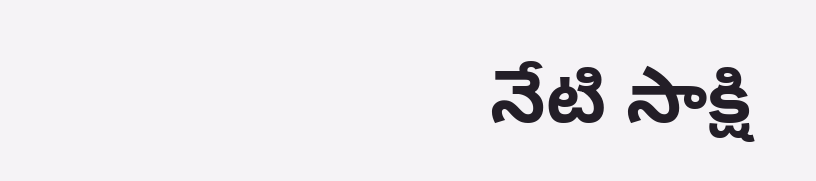నేటి సాక్షి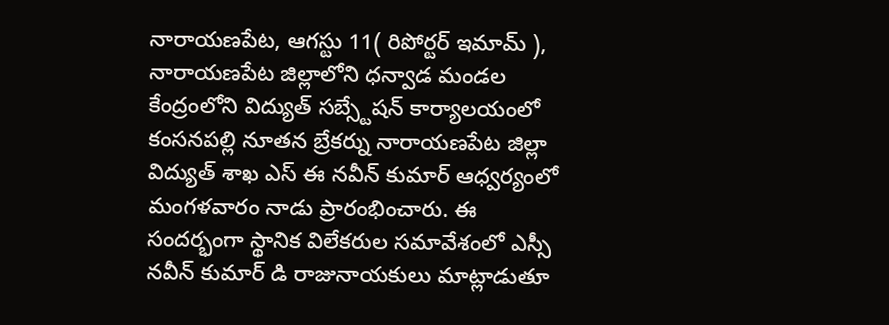నారాయణపేట, ఆగస్టు 11( రిపోర్టర్ ఇమామ్ ),
నారాయణపేట జిల్లాలోని ధన్వాడ మండల కేంద్రంలోని విద్యుత్ సబ్స్టేషన్ కార్యాలయంలో కంసనపల్లి నూతన బ్రేకర్ను నారాయణపేట జిల్లా విద్యుత్ శాఖ ఎస్ ఈ నవీన్ కుమార్ ఆధ్వర్యంలో మంగళవారం నాడు ప్రారంభించారు. ఈ సందర్భంగా స్థానిక విలేకరుల సమావేశంలో ఎస్సీ నవీన్ కుమార్ డి రాజునాయకులు మాట్లాడుతూ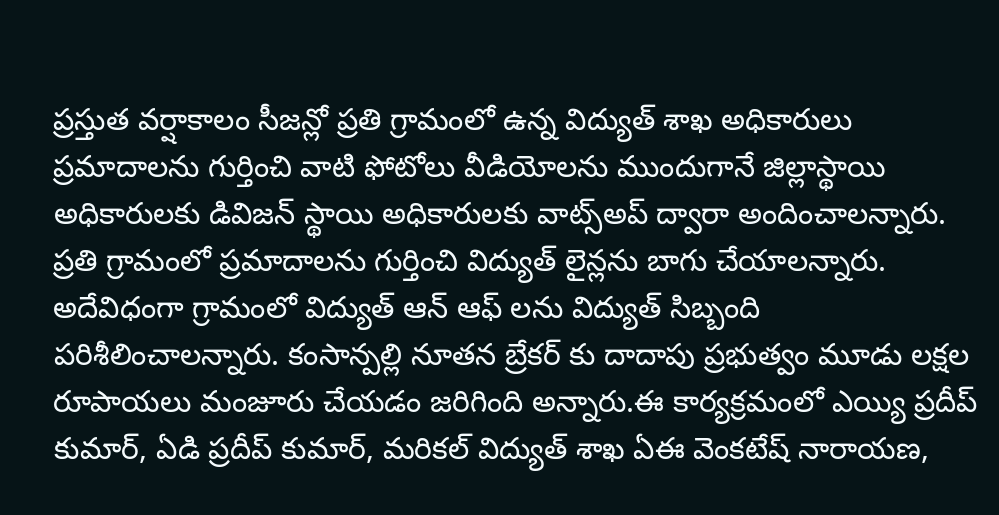ప్రస్తుత వర్షాకాలం సీజన్లో ప్రతి గ్రామంలో ఉన్న విద్యుత్ శాఖ అధికారులు ప్రమాదాలను గుర్తించి వాటి ఫోటోలు వీడియోలను ముందుగానే జిల్లాస్థాయి అధికారులకు డివిజన్ స్థాయి అధికారులకు వాట్స్అప్ ద్వారా అందించాలన్నారు. ప్రతి గ్రామంలో ప్రమాదాలను గుర్తించి విద్యుత్ లైన్లను బాగు చేయాలన్నారు. అదేవిధంగా గ్రామంలో విద్యుత్ ఆన్ ఆఫ్ లను విద్యుత్ సిబ్బంది పరిశీలించాలన్నారు. కంసాన్పల్లి నూతన బ్రేకర్ కు దాదాపు ప్రభుత్వం మూడు లక్షల రూపాయలు మంజూరు చేయడం జరిగింది అన్నారు.ఈ కార్యక్రమంలో ఎయ్యి ప్రదీప్ కుమార్, ఏడి ప్రదీప్ కుమార్, మరికల్ విద్యుత్ శాఖ ఏఈ వెంకటేష్ నారాయణ,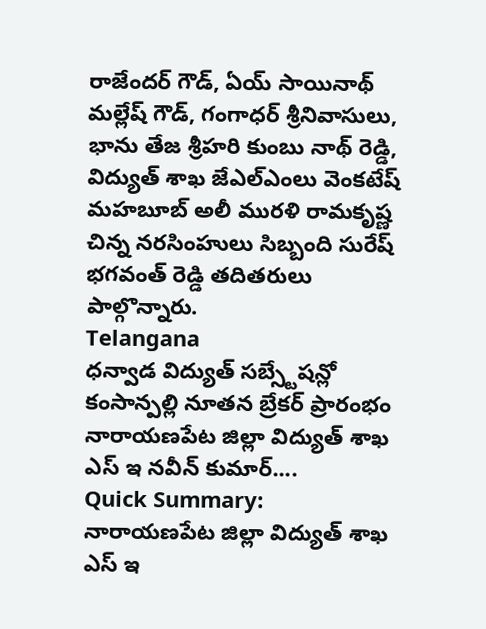రాజేందర్ గౌడ్, ఏయ్ సాయినాథ్ మల్లేష్ గౌడ్, గంగాధర్ శ్రీనివాసులు, భాను తేజ శ్రీహరి కుంబు నాథ్ రెడ్డి, విద్యుత్ శాఖ జేఎల్ఎంలు వెంకటేష్ మహబూబ్ అలీ మురళి రామకృష్ణ చిన్న నరసింహులు సిబ్బంది సురేష్ భగవంత్ రెడ్డి తదితరులు పాల్గొన్నారు.
Telangana
ధన్వాడ విద్యుత్ సబ్స్టేషన్లో కంసాన్పల్లి నూతన బ్రేకర్ ప్రారంభం నారాయణపేట జిల్లా విద్యుత్ శాఖ ఎస్ ఇ నవీన్ కుమార్....
Quick Summary:
నారాయణపేట జిల్లా విద్యుత్ శాఖ ఎస్ ఇ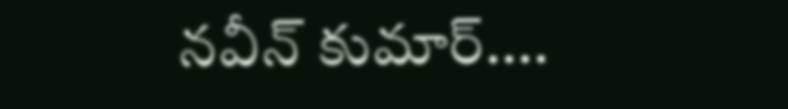నవీన్ కుమార్....